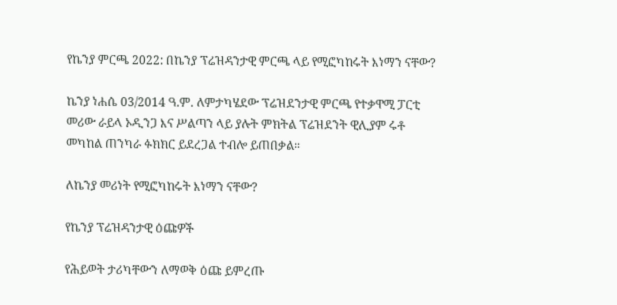የኬንያ ምርጫ 2022: በኬንያ ፕሬዝዳንታዊ ምርጫ ላይ የሚፎካከሩት እነማን ናቸው?

ኬንያ ነሐሴ 03/2014 ዓ.ም. ለምታካሄደው ፕሬዝደንታዊ ምርጫ የተቃዋሚ ፓርቲ መሪው ራይላ ኦዲንጋ እና ሥልጣን ላይ ያሉት ምክትል ፕሬዝደንት ዊሊያም ሩቶ መካከል ጠንካራ ፉክክር ይደረጋል ተብሎ ይጠበቃል።

ለኬንያ መሪነት የሚፎካከሩት እነማን ናቸው?

የኬንያ ፕሬዝዳንታዊ ዕጩዎች

የሕይወት ታሪካቸውን ለማወቅ ዕጩ ይምረጡ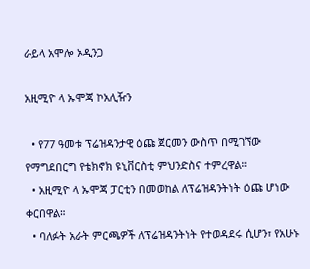ራይላ አሞሎ ኦዲንጋ

አዚሚዮ ላ ኡሞጃ ኮአሊዥን

  • የ77 ዓመቱ ፕሬዝዳንታዊ ዕጩ ጀርመን ውስጥ በሚገኘው የማግደበርግ የቴክኖክ ዩኒቨርስቲ ምህንድስና ተምረዋል።
  • አዚሚዮ ላ ኡሞጃ ፓርቲን በመወከል ለፕሬዝዳንትነት ዕጩ ሆነው ቀርበዋል።
  • ባለፉት አራት ምርጫዎች ለፕሬዝዳንትነት የተወዳደሩ ሲሆን፣ የአሁኑ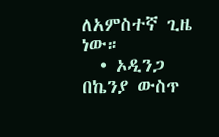ለአምስተኛ ጊዜ ነው።
  • ኦዲንጋ በኬንያ ውስጥ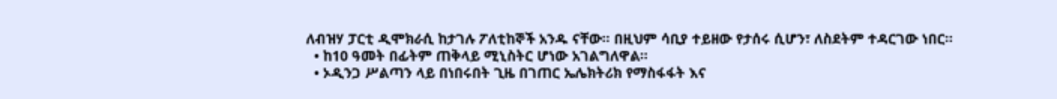ለብዝሃ ፓርቲ ዲሞክራሲ ከታገሉ ፖለቲከኞች አንዱ ናቸው። በዚህም ሳቢያ ተይዘው የታሰሩ ሲሆን፣ ለስደትም ተዳርገው ነበር።
  • ከ10 ዓመት በፊትም ጠቅላይ ሚኒስትር ሆነው አገልግለዋል።
  • ኦዲንጋ ሥልጣን ላይ በነበሩበት ጊዜ በገጠር ኤሌክትሪክ የማስፋፋት እና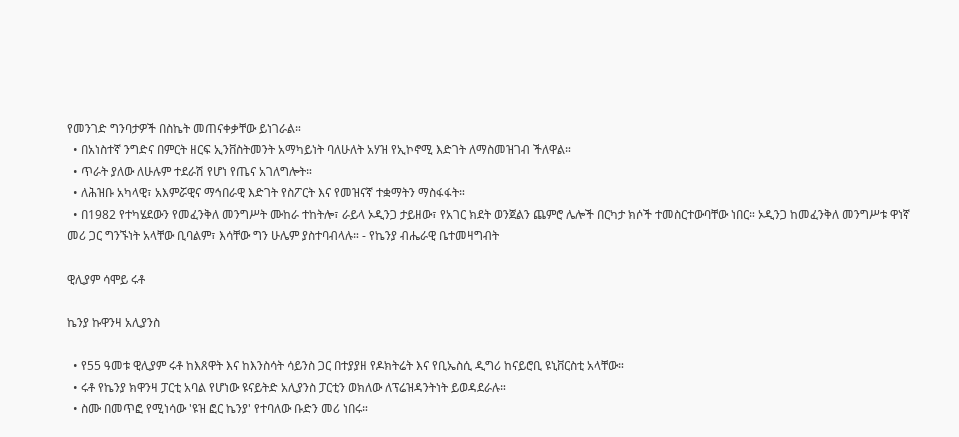የመንገድ ግንባታዎች በስኬት መጠናቀቃቸው ይነገራል።
  • በአነስተኛ ንግድና በምርት ዘርፍ ኢንቨስትመንት አማካይነት ባለሁለት አሃዝ የኢኮኖሚ እድገት ለማስመዝገብ ችለዋል።
  • ጥራት ያለው ለሁሉም ተደራሽ የሆነ የጤና አገለግሎት።
  • ለሕዝቡ አካላዊ፣ አእምሯዊና ማኅበራዊ እድገት የስፖርት እና የመዝናኛ ተቋማትን ማስፋፋት።
  • በ1982 የተካሄደውን የመፈንቅለ መንግሥት ሙከራ ተከትሎ፣ ራይላ ኦዲንጋ ታይዘው፣ የአገር ክደት ወንጀልን ጨምሮ ሌሎች በርካታ ክሶች ተመስርተውባቸው ነበር። ኦዲንጋ ከመፈንቅለ መንግሥቱ ዋነኛ መሪ ጋር ግንኙነት አላቸው ቢባልም፣ እሳቸው ግን ሁሌም ያስተባብላሉ። - የኬንያ ብሔራዊ ቤተመዛግብት

ዊሊያም ሳሞይ ሩቶ

ኬንያ ኩዋንዛ አሊያንስ

  • የ55 ዓመቱ ዊሊያም ሩቶ ከእጸዋት እና ከእንስሳት ሳይንስ ጋር በተያያዘ የዶክትሬት እና የቢኤስሲ ዲግሪ ከናይሮቢ ዩኒቨርስቲ አላቸው።
  • ሩቶ የኬንያ ክዋንዛ ፓርቲ አባል የሆነው ዩናይትድ አሊያንስ ፓርቲን ወክለው ለፕሬዝዳንትነት ይወዳደራሉ።
  • ስሙ በመጥፎ የሚነሳው 'ዩዝ ፎር ኬንያ' የተባለው ቡድን መሪ ነበሩ።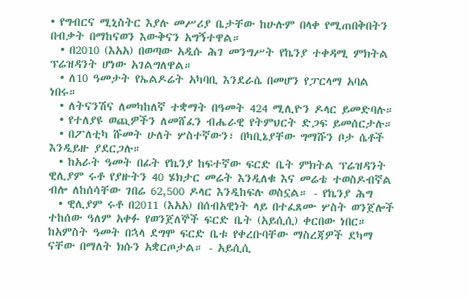• የግብርና ሚኒስትር እያሉ መሥሪያ ቤታቸው ከሁሉም በላቀ የሚጠበቅበትን በብቃት በማከናወን እውቅናን አግኝተዋል።
  • በ2010 (እአአ) በወጣው አዲሱ ሕገ መንግሥት የኬንያ ተቀዳሚ ምክትል ፕሬዝዳንት ሆነው አገልግለዋል።
  • ለ10 ዓመታት የኤልዶሬት አካባቢ እንደራሴ በመሆን የፓርላማ አባል ነበሩ።
  • ለትናንሽና ለመካከለኛ ተቋማት በዓመት 424 ሚሊዮን ዶላር ይመድባሉ።
  • የተለያዩ ወጪዎችን ለመሸፈን ብሔራዊ የትምህርት ድጋፍ ይመሰርታሉ።
  • በፖለቲካ ሹመት ሁለት ሦስተኛውን፣ በካቢኔያቸው ግማሹን ቦታ ሴቶች እንዲይዙ ያደርጋሉ።
  • ከአራት ዓመት በፊት የኬንያ ከፍተኛው ፍርድ ቤት ምክትል ፕሬዝዳንት ዊሊያም ሩቶ የያዙትን 40 ሄክታር መሬት እንዲለቁ እና መሬቴ ተወስዶብኛል ብሎ ለከሰሳቸው ገበሬ 62,500 ዶላር እንዲከፍሉ ወስኗል። - የኬንያ ሕግ
  • ዊሊያም ሩቶ በ2011 (እአአ) በሰብአዊነት ላይ በተፈጸሙ ሦስት ወንጀሎች ተከሰው ዓለም አቀፉ የወንጀለኞች ፍርድ ቤት (አይሲሲ) ቀርበው ነበር። ከአምስት ዓመት በኋላ ደግሞ ፍርድ ቤቱ የቀረቡባቸው ማስረጃዎች ደካማ ናቸው በማለት ክሱን አቋርጦታል። - አይሲሲ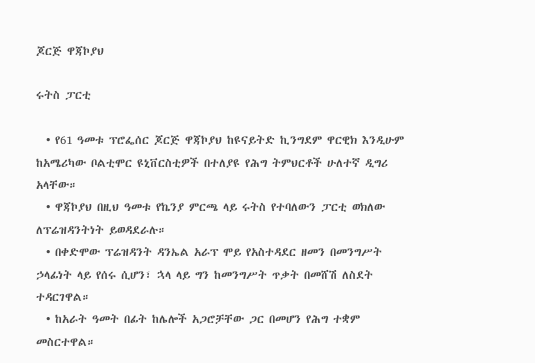ጆርጅ ዋጃኮያህ

ሩትስ ፓርቲ

  • የ61 ዓመቱ ፕሮፌሰር ጆርጅ ዋጃኮያህ ከዩናይትድ ኪንግደም ዋርዊክ እንዲሁም ከአሜሪካው ቦልቲሞር ዩኒቨርስቲዎች በተለያዩ የሕግ ትምህርቶች ሁለተኛ ዲግሪ አላቸው።
  • ዋጃኮያህ በዚህ ዓመቱ የኬንያ ምርጫ ላይ ሩትስ የተባለውን ፓርቲ ወክለው ለፕሬዝዳንትነት ይወዳደራሉ።
  • በቀድሞው ፕሬዝዳንት ዳንኤል አራፕ ሞይ የአስተዳደር ዘመን በመንግሥት ኃላፊነት ላይ የሰሩ ሲሆን፣ ኋላ ላይ ግን ከመንግሥት ጥቃት በመሸሽ ለስደት ተዳርገዋል።
  • ከአራት ዓመት በፊት ከሌሎች አጋሮቻቸው ጋር በመሆን የሕግ ተቋም መስርተዋል።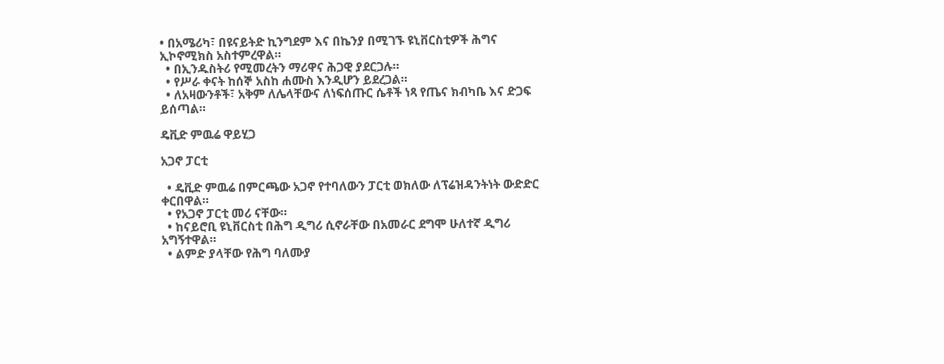• በአሜሪካ፣ በዩናይትድ ኪንግደም እና በኬንያ በሚገኙ ዩኒቨርስቲዎች ሕግና ኢኮኖሚክስ አስተምረዋል።
  • በኢንዱስትሪ የሚመረትን ማሪዋና ሕጋዊ ያደርጋሉ።
  • የሥራ ቀናት ከሰኞ አስከ ሐሙስ እንዲሆን ይደረጋል።
  • ለአዛውንቶች፣ አቅም ለሌላቸውና ለነፍሰጡር ሴቶች ነጻ የጤና ክብካቤ እና ድጋፍ ይሰጣል።

ዴቪድ ምዉሬ ዋይሂጋ

አጋኖ ፓርቲ

  • ዴቪድ ምዉሬ በምርጫው አጋኖ የተባለውን ፓርቲ ወክለው ለፕሬዝዳንትነት ውድድር ቀርበዋል።
  • የአጋኖ ፓርቲ መሪ ናቸው።
  • ከናይሮቢ ዩኒቨርስቲ በሕግ ዲግሪ ሲኖራቸው በአመራር ደግሞ ሁለተኛ ዲግሪ አግኝተዋል።
  • ልምድ ያላቸው የሕግ ባለሙያ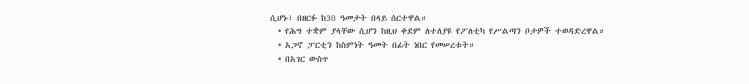ሲሆኑ፣ በዘርፉ ከ30 ዓመታት በላይ ሰርተዋል።
  • የሕግ ተቋም ያላቸው ሲሆን ከዚህ ቀደም ለተለያዩ የፖለቲካ የሥልጣን ቦታዎች ተወዳድረዋል።
  • አጋኖ ፓርቲን ከስምነት ዓመት በፊት ነበር የመሠረቱት።
  • በአገር ውስጥ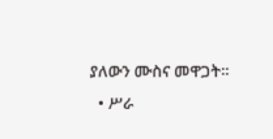ያለውን ሙስና መዋጋት።
  • ሥራ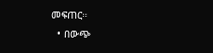መፍጠር።
  • በውጭ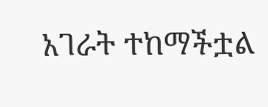አገራት ተከማችቷል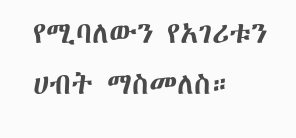የሚባለውን የአገሪቱን ሀብት ማስመለስ።